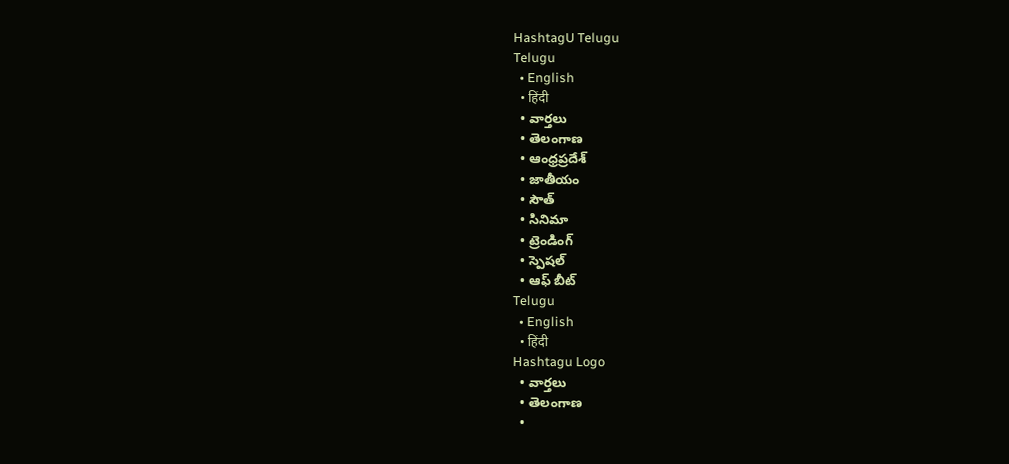HashtagU Telugu
Telugu
  • English
  • हिंदी
  • వార్తలు
  • తెలంగాణ
  • ఆంధ్రప్రదేశ్
  • జాతీయం
  • సౌత్
  • సినిమా
  • ట్రెండింగ్
  • స్పెషల్
  • ఆఫ్ బీట్
Telugu
  • English
  • हिंदी
Hashtagu Logo
  • వార్తలు
  • తెలంగాణ
  •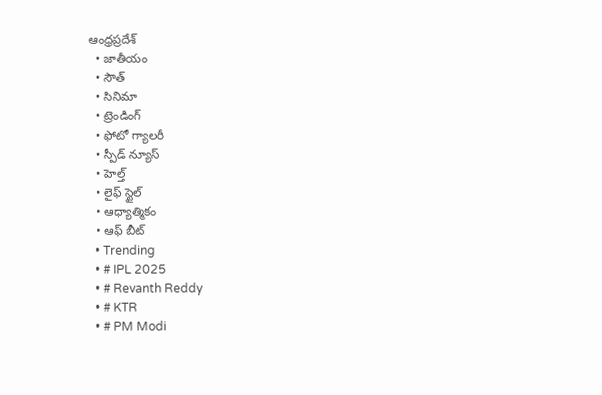ఆంధ్రప్రదేశ్
  • జాతీయం
  • సౌత్
  • సినిమా
  • ట్రెండింగ్
  • ఫోటో గ్యాలరీ
  • స్పీడ్ న్యూస్
  • హెల్త్
  • లైఫ్ స్టైల్
  • ఆధ్యాత్మికం
  • ఆఫ్ బీట్
  • Trending
  • # IPL 2025
  • # Revanth Reddy
  • # KTR
  • # PM Modi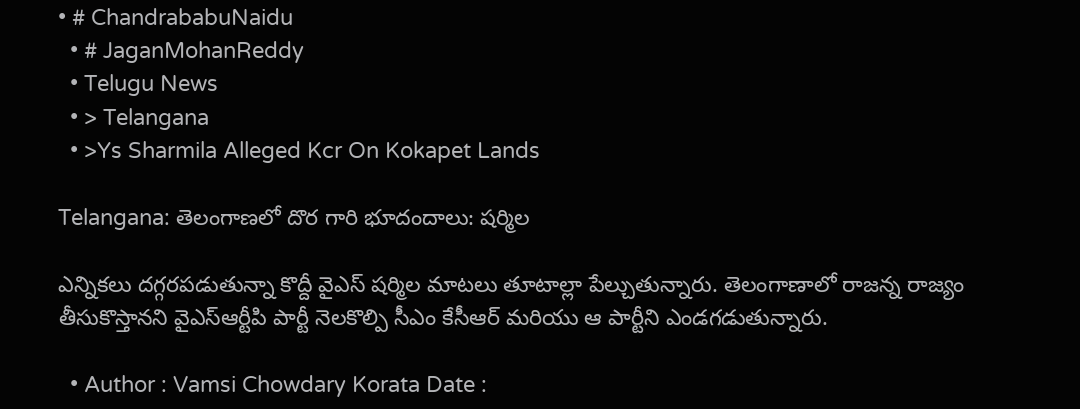• # ChandrababuNaidu
  • # JaganMohanReddy
  • Telugu News
  • > Telangana
  • >Ys Sharmila Alleged Kcr On Kokapet Lands

Telangana: తెలంగాణలో దొర గారి భూదందాలు: షర్మిల

ఎన్నికలు దగ్గరపడుతున్నా కొద్దీ వైఎస్ షర్మిల మాటలు తూటాల్లా పేల్చుతున్నారు. తెలంగాణాలో రాజన్న రాజ్యం తీసుకొస్తానని వైఎస్ఆర్టీపి పార్టీ నెలకొల్పి సీఎం కేసీఆర్ మరియు ఆ పార్టీని ఎండగడుతున్నారు.

  • Author : Vamsi Chowdary Korata Date :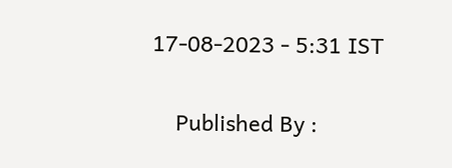17-08-2023 - 5:31 IST

    Published By :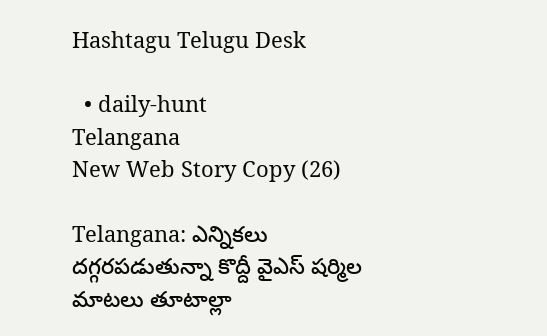Hashtagu Telugu Desk

  • daily-hunt
Telangana
New Web Story Copy (26)

Telangana: ఎన్నికలు దగ్గరపడుతున్నా కొద్దీ వైఎస్ షర్మిల మాటలు తూటాల్లా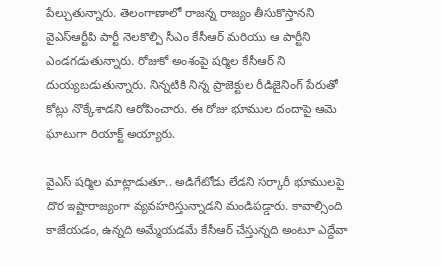పేల్చుతున్నారు. తెలంగాణాలో రాజన్న రాజ్యం తీసుకొస్తానని వైఎస్ఆర్టీపి పార్టీ నెలకొల్పి సీఎం కేసీఆర్ మరియు ఆ పార్టీని ఎండగడుతున్నారు. రోజుకో అంశంపై షర్మిల కేసీఆర్ ని దుయ్యబడుతున్నారు. నిన్నటికి నిన్న ప్రాజెక్టుల రీడిజైనింగ్ పేరుతో కోట్లు నొక్కేశాడని ఆరోపించారు. ఈ రోజు భూముల దందాపై ఆమె ఘాటుగా రియాక్ట్ అయ్యారు.

వైఎస్ షర్మిల మాట్లాడుతూ.. అడిగేటోడు లేడని సర్కారీ భూములపై దొర ఇష్టారాజ్యంగా వ్యవహరిస్తున్నాడని మండిపడ్డారు. కావాల్సింది కాజేయడం, ఉన్నది అమ్మేయడమే కేసీఆర్ చేస్తున్నది అంటూ ఎద్దేవా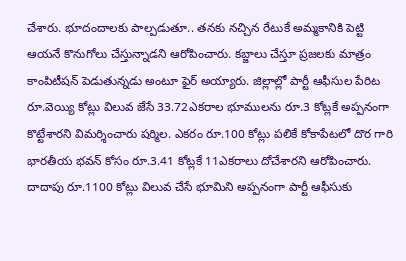చేశారు. భూదందాలకు పాల్పడుతూ.. తనకు నచ్చిన రేటుకే అమ్మకానికి పెట్టి ఆయనే కొనుగోలు చేస్తున్నాడని ఆరోపించారు. కబ్జాలు చేస్తూ ప్రజలకు మాత్రం కాంపిటీషన్ పెడుతున్నడు అంటూ ఫైర్ అయ్యారు. జిల్లాల్లో పార్టీ ఆఫీసుల పేరిట రూ.వెయ్యి కోట్లు విలువ జేసే 33.72ఎకరాల భూములను రూ.3 కోట్లకే అప్పనంగా కొట్టేశారని విమర్శించారు షర్మిల. ఎకరం రూ.100 కోట్లు పలికే కోకాపేటలో దొర గారి భారతీయ భవన్ కోసం రూ.3.41 కోట్లకే 11ఎకరాలు దోచేశారని ఆరోపించారు. దాదాపు రూ.1100 కోట్లు విలువ చేసే భూమిని అప్పనంగా పార్టీ ఆఫీసుకు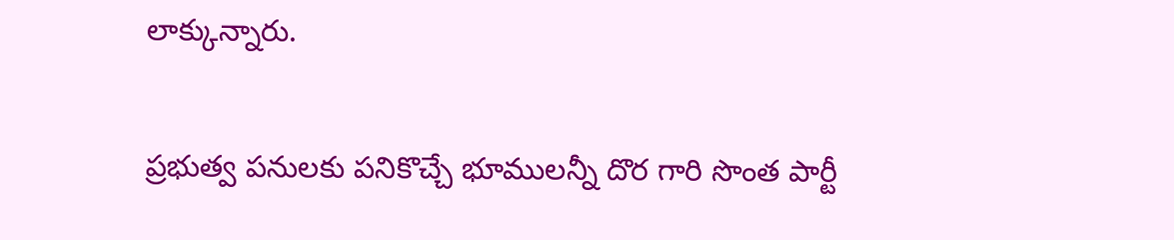లాక్కున్నారు.

ప్రభుత్వ పనులకు పనికొచ్చే భూములన్నీ దొర గారి సొంత పార్టీ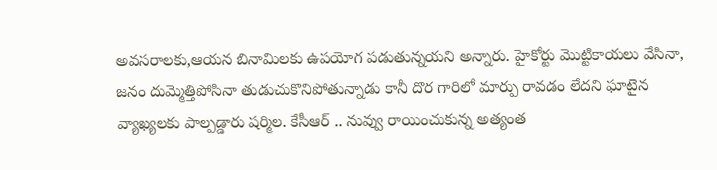అవసరాలకు,ఆయన బినామిలకు ఉపయోగ పడుతున్నయని అన్నారు. హైకోర్టు మొట్టికాయలు వేసినా, జనం దుమ్మెత్తిపోసినా తుడుచుకొనిపోతున్నాడు కానీ దొర గారిలో మార్పు రావడం లేదని ఘాటైన వ్యాఖ్యలకు పాల్పడ్డారు షర్మిల. కేసీఆర్ .. నువ్వు రాయించుకున్న అత్యంత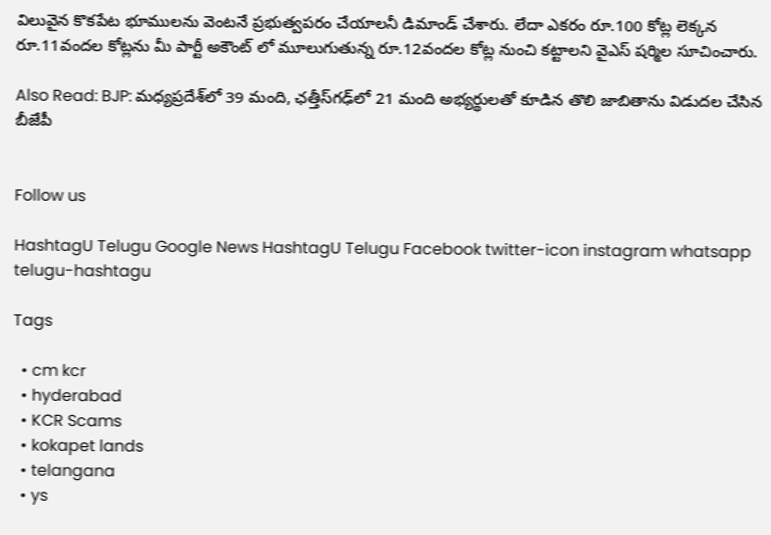విలువైన కొకపేట భూములను వెంటనే ప్రభుత్వపరం చేయాలనీ డిమాండ్ చేశారు. లేదా ఎకరం రూ.100 కోట్ల లెక్కన రూ.11వందల కోట్లను మీ పార్టీ అకౌంట్ లో మూలుగుతున్న రూ.12వందల కోట్ల నుంచి కట్టాలని వైఎస్ షర్మిల సూచించారు.

Also Read: BJP: మధ్యప్రదేశ్‌లో 39 మంది, ఛత్తీస్‌గఢ్‌లో 21 మంది అభ్యర్థులతో కూడిన తొలి జాబితాను విడుదల చేసిన బీజేపీ


Follow us

HashtagU Telugu Google News HashtagU Telugu Facebook twitter-icon instagram whatsapp telugu-hashtagu

Tags

  • cm kcr
  • hyderabad
  • KCR Scams
  • kokapet lands
  • telangana
  • ys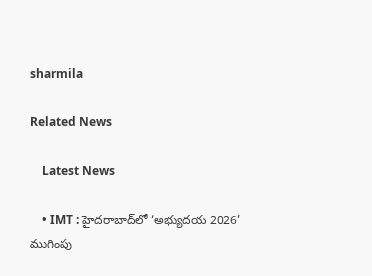sharmila

Related News

    Latest News

    • IMT : హైదరాబాద్‌లో ‘అభ్యుదయ 2026’ ముగింపు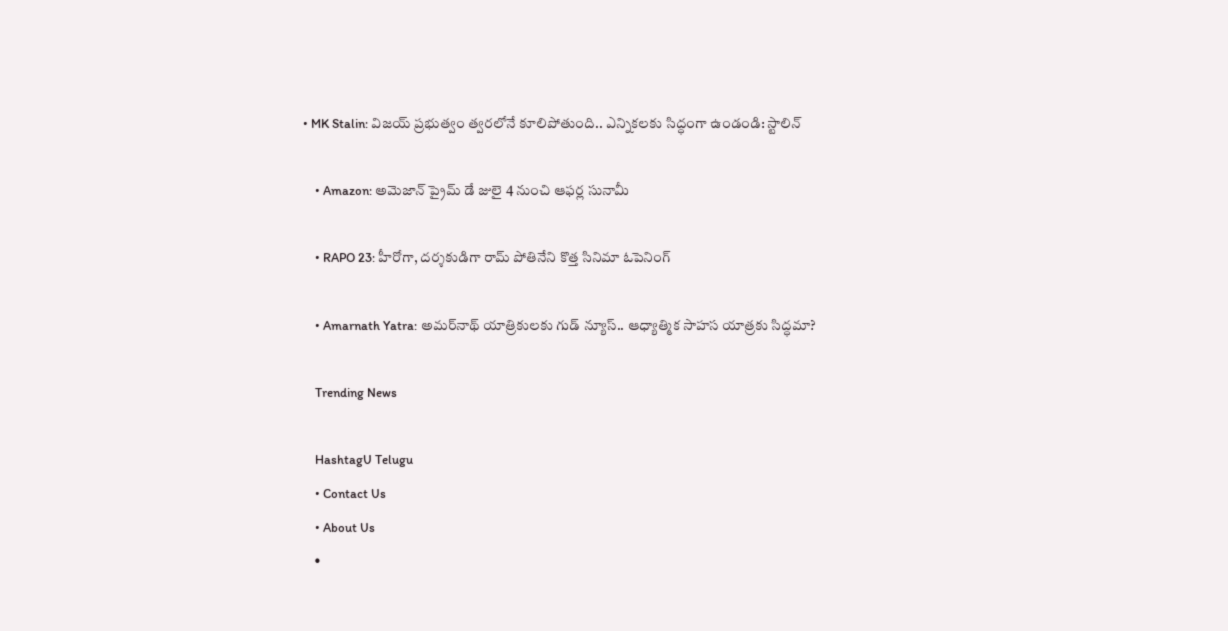• MK Stalin: విజయ్ ప్రభుత్వం త్వరలోనే కూలిపోతుంది.. ఎన్నికలకు సిద్ధంగా ఉండండి: స్టాలిన్

    • Amazon: అమెజాన్ ప్రైమ్ డే జులై 4 నుంచి ఆఫర్ల సునామీ

    • RAPO 23: హీరోగా, దర్శకుడిగా రామ్ పోతినేని కొత్త సినిమా ఓపెనింగ్

    • Amarnath Yatra: అమర్‌నాథ్ యాత్రికులకు గుడ్ న్యూస్.. ఆధ్యాత్మిక సాహస యాత్రకు సిద్ధమా?

    Trending News

    HashtagU Telugu
    • Contact Us
    • About Us
    •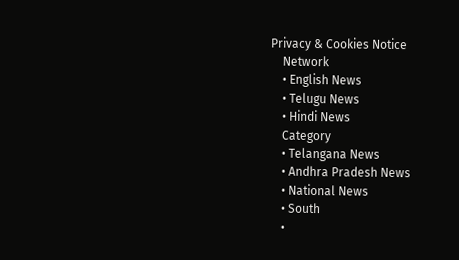Privacy & Cookies Notice
    Network
    • English News
    • Telugu News
    • Hindi News
    Category
    • Telangana News
    • Andhra Pradesh News
    • National News
    • South
    •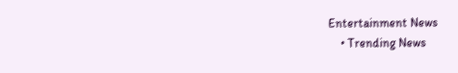Entertainment News
    • Trending News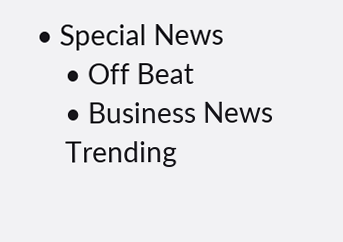• Special News
    • Off Beat
    • Business News
    Trending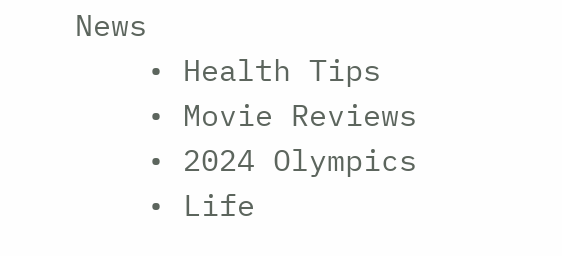News
    • Health Tips
    • Movie Reviews
    • 2024 Olympics
    • Life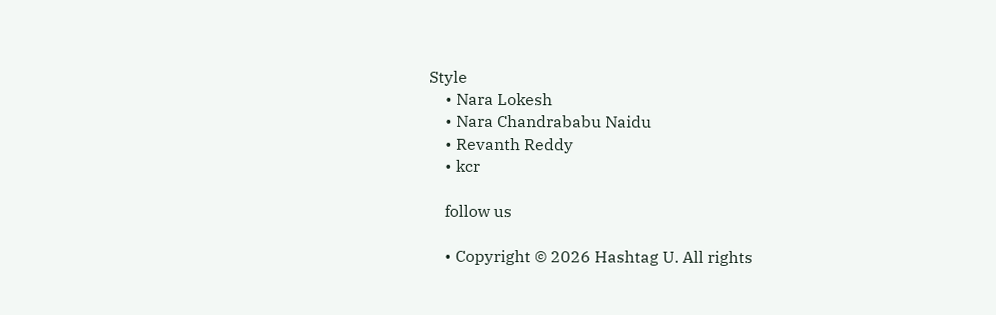Style
    • Nara Lokesh
    • Nara Chandrababu Naidu
    • Revanth Reddy
    • kcr

    follow us

    • Copyright © 2026 Hashtag U. All rights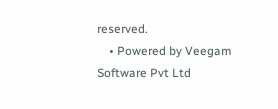reserved.
    • Powered by Veegam Software Pvt Ltd